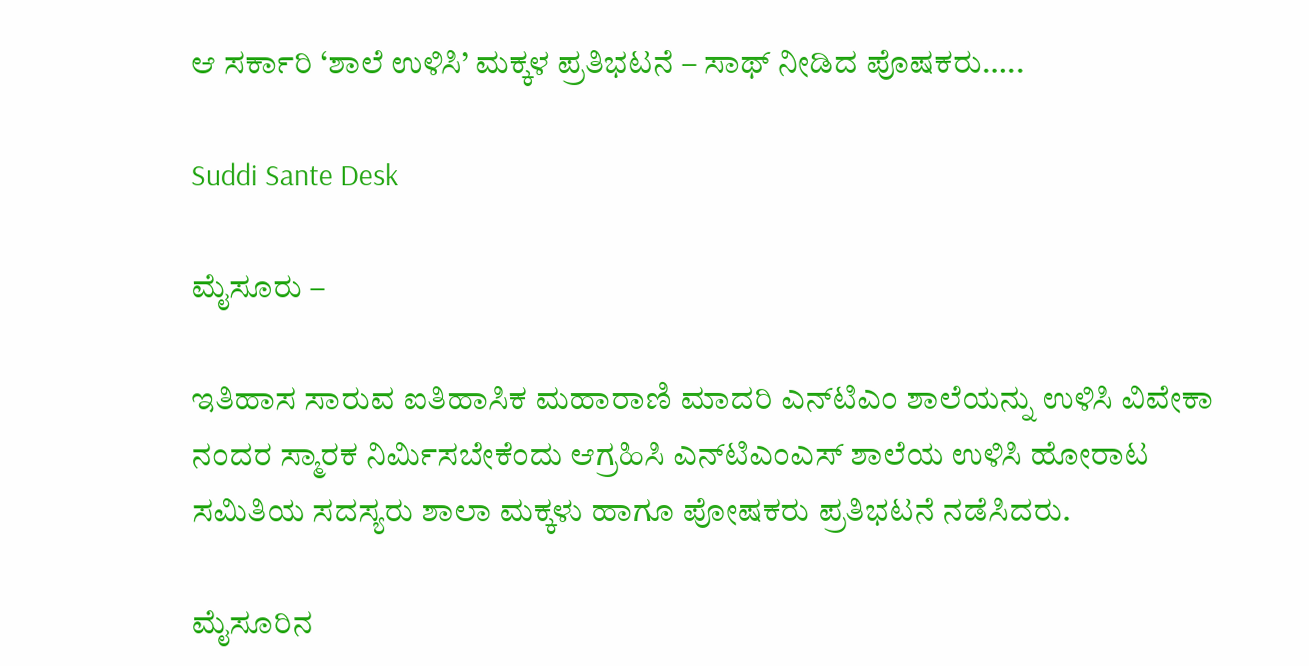ಆ ಸರ್ಕಾರಿ ‘ಶಾಲೆ ಉಳಿಸಿ’ ಮಕ್ಕಳ ಪ್ರತಿಭಟನೆ – ಸಾಥ್ ನೀಡಿದ ಪೊಷಕರು…..

Suddi Sante Desk

ಮೈಸೂರು –

ಇತಿಹಾಸ ಸಾರುವ ಐತಿಹಾಸಿಕ ಮಹಾರಾಣಿ ಮಾದರಿ ಎನ್‌ಟಿಎಂ ಶಾಲೆಯನ್ನು ಉಳಿಸಿ ವಿವೇಕಾ ನಂದರ ಸ್ಮಾರಕ ನಿರ್ಮಿಸಬೇಕೆಂದು ಆಗ್ರಹಿಸಿ ಎನ್‌ಟಿಎಂಎಸ್ ಶಾಲೆಯ ಉಳಿಸಿ ಹೋರಾಟ ಸಮಿತಿಯ ಸದಸ್ಯರು ಶಾಲಾ ಮಕ್ಕಳು ಹಾಗೂ ಪೋಷಕರು ಪ್ರತಿಭಟನೆ ನಡೆಸಿದರು.

ಮೈಸೂರಿನ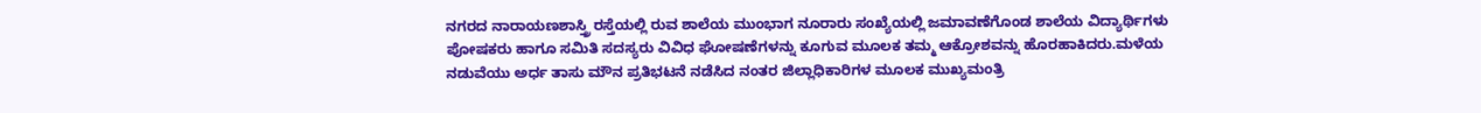ನಗರದ ನಾರಾಯಣಶಾಸ್ತ್ರಿ ರಸ್ತೆಯಲ್ಲಿ ರುವ ಶಾಲೆಯ ಮುಂಭಾಗ ನೂರಾರು ಸಂಖ್ಯೆಯಲ್ಲಿ ಜಮಾವಣೆಗೊಂಡ ಶಾಲೆಯ ವಿದ್ಯಾರ್ಥಿಗಳು ಪೋಷಕರು ಹಾಗೂ ಸಮಿತಿ ಸದಸ್ಯರು ವಿವಿಧ ಘೋಷಣೆಗಳನ್ನು ಕೂಗುವ ಮೂಲಕ ತಮ್ಮ ಆಕ್ರೋಶವನ್ನು ಹೊರಹಾಕಿದರು.ಮಳೆಯ ನಡುವೆಯು ಅರ್ಧ ತಾಸು ಮೌನ ಪ್ರತಿಭಟನೆ ನಡೆಸಿದ ನಂತರ ಜಿಲ್ಲಾಧಿಕಾರಿಗಳ ಮೂಲಕ ಮುಖ್ಯಮಂತ್ರಿ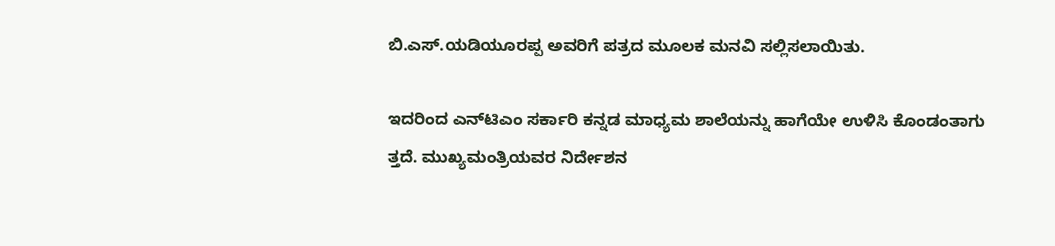ಬಿ.ಎಸ್.ಯಡಿಯೂರಪ್ಪ ಅವರಿಗೆ ಪತ್ರದ ಮೂಲಕ ಮನವಿ ಸಲ್ಲಿಸಲಾಯಿತು.

ಇದರಿಂದ ಎನ್‌ಟಿಎಂ ಸರ್ಕಾರಿ ಕನ್ನಡ ಮಾಧ್ಯಮ ಶಾಲೆಯನ್ನು ಹಾಗೆಯೇ ಉಳಿಸಿ ಕೊಂಡಂತಾಗು ತ್ತದೆ. ಮುಖ್ಯಮಂತ್ರಿಯವರ ನಿರ್ದೇಶನ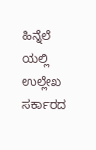ಹಿನ್ನೆಲೆ ಯಲ್ಲಿ ಉಲ್ಲೇಖ ಸರ್ಕಾರದ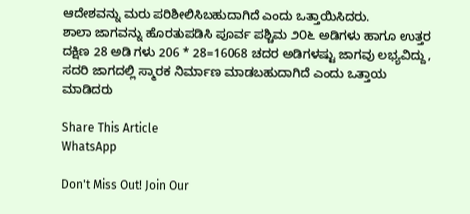ಆದೇಶವನ್ನು ಮರು ಪರಿಶೀಲಿಸಿಬಹುದಾಗಿದೆ ಎಂದು ಒತ್ತಾಯಿಸಿದರು.
ಶಾಲಾ ಜಾಗವನ್ನು ಹೊರತುಪಡಿಸಿ ಪೂರ್ವ ಪಶ್ಚಿಮ ೨೦೬ ಅಡಿಗಳು ಹಾಗೂ ಉತ್ತರ ದಕ್ಷಿಣ 28 ಅಡಿ ಗಳು 206 * 28=16068 ಚದರ ಅಡಿಗಳಷ್ಟು ಜಾಗವು ಲಭ್ಯವಿದ್ದು, ಸದರಿ ಜಾಗದಲ್ಲಿ ಸ್ಮಾರಕ ನಿರ್ಮಾಣ ಮಾಡಬಹುದಾಗಿದೆ ಎಂದು ಒತ್ತಾಯ ಮಾಡಿದರು

Share This Article
WhatsApp

Don't Miss Out! Join Our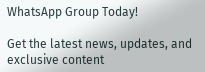WhatsApp Group Today!

Get the latest news, updates, and exclusive content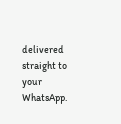delivered straight to your WhatsApp.